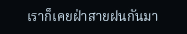เราก็เคยฝ่าสายฝนกันมา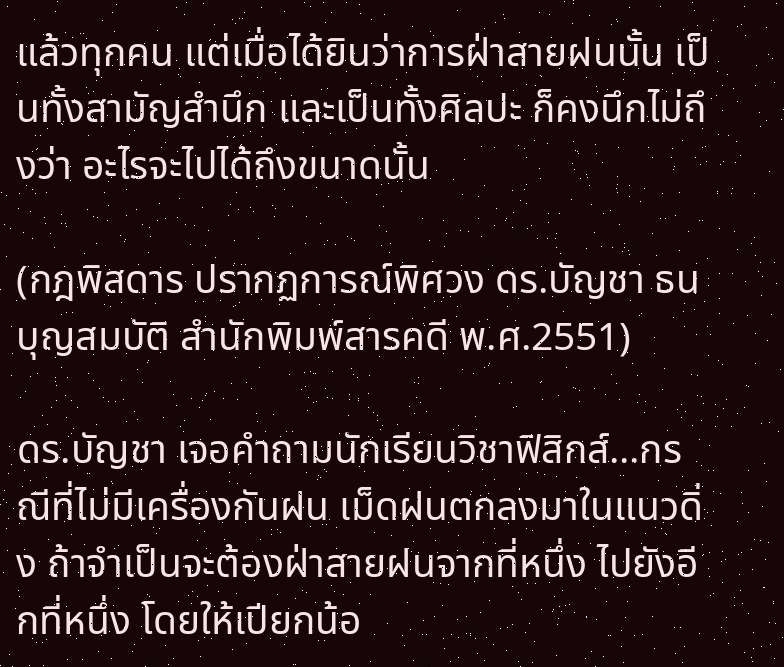แล้วทุกคน แต่เมื่อได้ยินว่าการฝ่าสายฝนนั้น เป็นทั้งสามัญสำนึก และเป็นทั้งศิลปะ ก็คงนึกไม่ถึงว่า อะไรจะไปได้ถึงขนาดนั้น

(กฎพิสดาร ปรากฏการณ์พิศวง ดร.บัญชา ธนบุญสมบัติ สำนักพิมพ์สารคดี พ.ศ.2551)

ดร.บัญชา เจอคำถามนักเรียนวิชาฟิสิกส์...กรณีที่ไม่มีเครื่องกันฝน เม็ดฝนตกลงมาในแนวดิ่ง ถ้าจำเป็นจะต้องฝ่าสายฝนจากที่หนึ่ง ไปยังอีกที่หนึ่ง โดยให้เปียกน้อ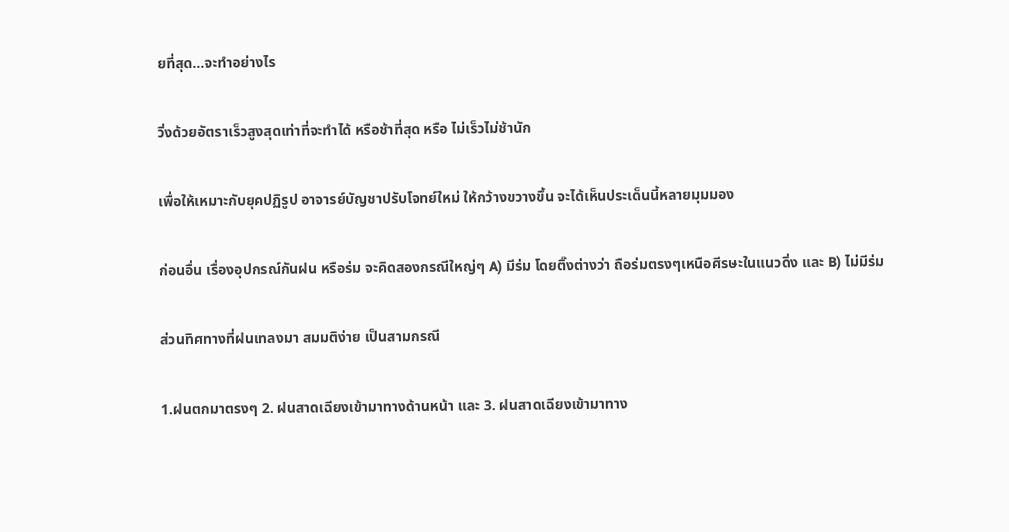ยที่สุด...จะทำอย่างไร

วิ่งด้วยอัตราเร็วสูงสุดเท่าที่จะทำได้ หรือช้าที่สุด หรือ ไม่เร็วไม่ช้านัก

เพื่อให้เหมาะกับยุคปฏิรูป อาจารย์บัญชาปรับโจทย์ใหม่ ให้กว้างขวางขึ้น จะได้เห็นประเด็นนี้หลายมุมมอง

ก่อนอื่น เรื่องอุปกรณ์กันฝน หรือร่ม จะคิดสองกรณีใหญ่ๆ A) มีร่ม โดยติ๊งต่างว่า ถือร่มตรงๆเหนือศีรษะในแนวดิ่ง และ B) ไม่มีร่ม

ส่วนทิศทางที่ฝนเทลงมา สมมติง่าย เป็นสามกรณี

1.ฝนตกมาตรงๆ 2. ฝนสาดเฉียงเข้ามาทางด้านหน้า และ 3. ฝนสาดเฉียงเข้ามาทาง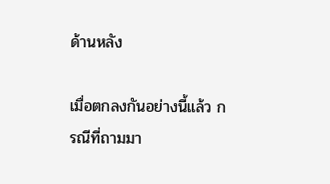ด้านหลัง

เมื่อตกลงกันอย่างนี้แล้ว กรณีที่ถามมา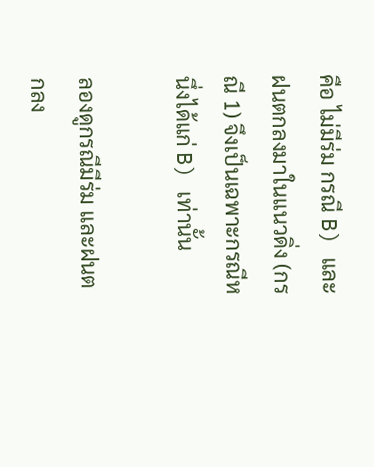คือ ไม่มีร่ม กรณี B) และฝนตกลงมาในแนวดิ่ง (กรณี 1) จึงเป็นเฉพาะกรณีหนึ่งได้แก่ B) เท่านั้น

ลองดูกรณีมีร่ม และฝนตกลง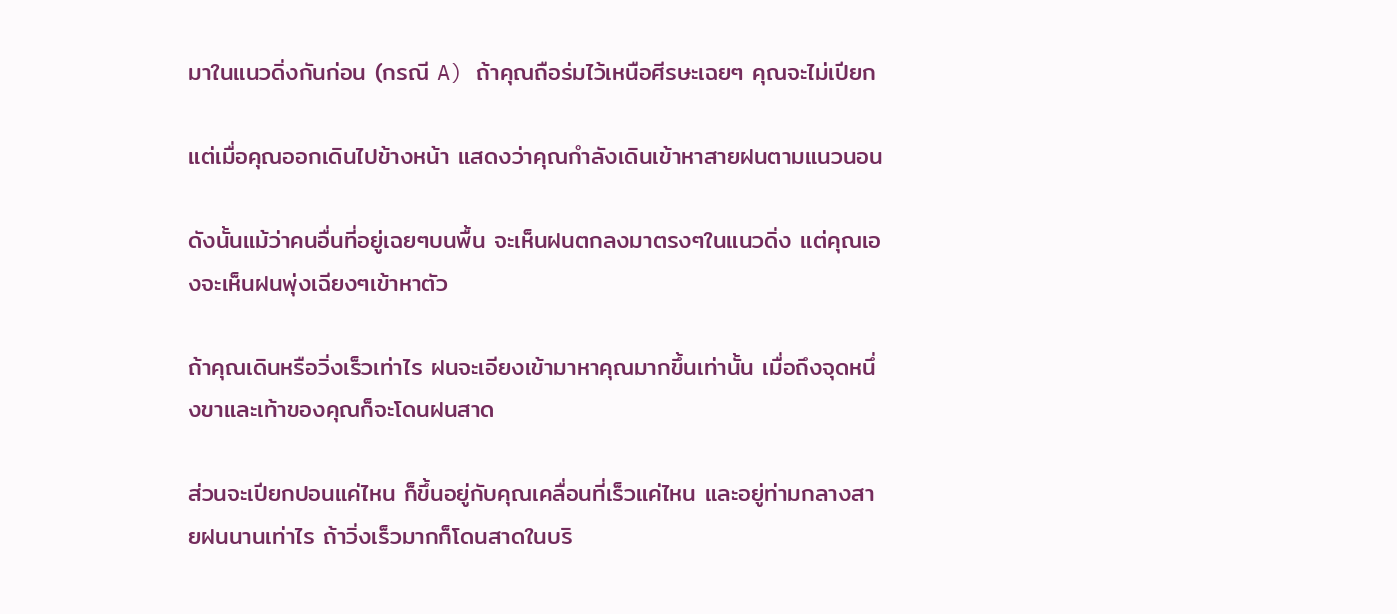มาในแนวดิ่งกันก่อน (กรณี A) ถ้าคุณถือร่มไว้เหนือศีรษะเฉยๆ คุณจะไม่เปียก

แต่เมื่อคุณออกเดินไปข้างหน้า แสดงว่าคุณกำลังเดินเข้าหาสายฝนตามแนวนอน

ดังนั้นแม้ว่าคนอื่นที่อยู่เฉยๆบนพื้น จะเห็นฝนตกลงมาตรงๆในแนวดิ่ง แต่คุณเองจะเห็นฝนพุ่งเฉียงๆเข้าหาตัว

ถ้าคุณเดินหรือวิ่งเร็วเท่าไร ฝนจะเอียงเข้ามาหาคุณมากขึ้นเท่านั้น เมื่อถึงจุดหนึ่งขาและเท้าของคุณก็จะโดนฝนสาด

ส่วนจะเปียกปอนแค่ไหน ก็ขึ้นอยู่กับคุณเคลื่อนที่เร็วแค่ไหน และอยู่ท่ามกลางสายฝนนานเท่าไร ถ้าวิ่งเร็วมากก็โดนสาดในบริ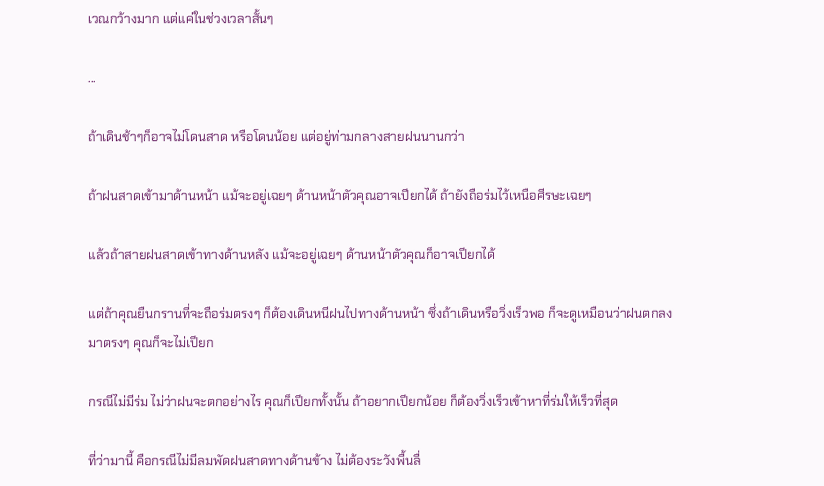เวณกว้างมาก แต่แค่ในช่วงเวลาสั้นๆ

...

ถ้าเดินช้าๆก็อาจไม่โดนสาด หรือโดนน้อย แต่อยู่ท่ามกลางสายฝนนานกว่า

ถ้าฝนสาดเข้ามาด้านหน้า แม้จะอยู่เฉยๆ ด้านหน้าตัวคุณอาจเปียกได้ ถ้ายังถือร่มไว้เหนือศีรษะเฉยๆ

แล้วถ้าสายฝนสาดเข้าทางด้านหลัง แม้จะอยู่เฉยๆ ด้านหน้าตัวคุณก็อาจเปียกได้

แต่ถ้าคุณยืนกรานที่จะถือร่มตรงๆ ก็ต้องเดินหนีฝนไปทางด้านหน้า ซึ่งถ้าเดินหรือวิ่งเร็วพอ ก็จะดูเหมือนว่าฝนตกลงมาตรงๆ คุณก็จะไม่เปียก

กรณีไม่มีร่ม ไม่ว่าฝนจะตกอย่างไร คุณก็เปียกทั้งนั้น ถ้าอยากเปียกน้อย ก็ต้องวิ่งเร็วเข้าหาที่ร่มให้เร็วที่สุด

ที่ว่ามานี้ คือกรณีไม่มีลมพัดฝนสาดทางด้านข้าง ไม่ต้องระวังพื้นลื่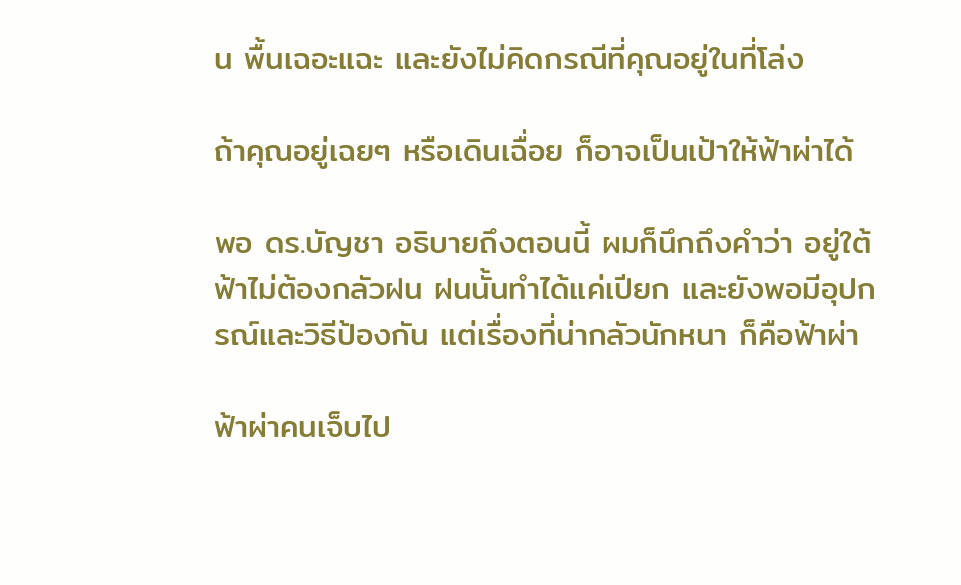น พื้นเฉอะแฉะ และยังไม่คิดกรณีที่คุณอยู่ในที่โล่ง

ถ้าคุณอยู่เฉยๆ หรือเดินเฉื่อย ก็อาจเป็นเป้าให้ฟ้าผ่าได้

พอ ดร.บัญชา อธิบายถึงตอนนี้ ผมก็นึกถึงคำว่า อยู่ใต้ฟ้าไม่ต้องกลัวฝน ฝนนั้นทำได้แค่เปียก และยังพอมีอุปกรณ์และวิธีป้องกัน แต่เรื่องที่น่ากลัวนักหนา ก็คือฟ้าผ่า

ฟ้าผ่าคนเจ็บไป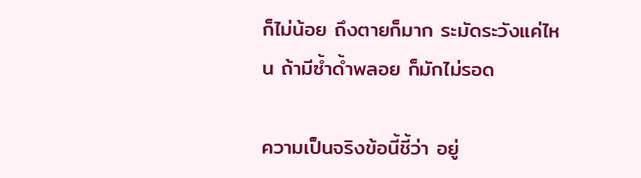ก็ไม่น้อย ถึงตายก็มาก ระมัดระวังแค่ไหน ถ้ามีซ้ำด้ำพลอย ก็มักไม่รอด

ความเป็นจริงข้อนี้ชี้ว่า อยู่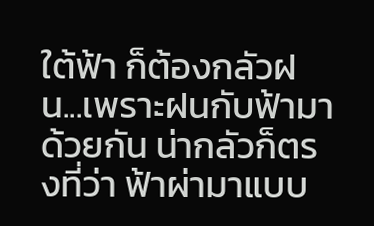ใต้ฟ้า ก็ต้องกลัวฝน...เพราะฝนกับฟ้ามาด้วยกัน น่ากลัวก็ตรงที่ว่า ฟ้าผ่ามาแบบ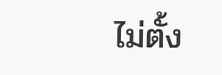ไม่ตั้ง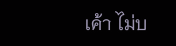เค้า ไม่บ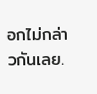อกไม่กล่าวกันเลย.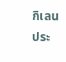กิเลน ประ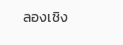ลองเชิง